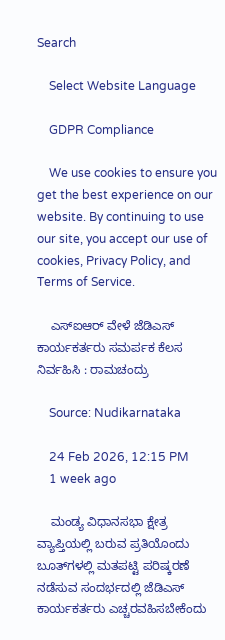Search

    Select Website Language

    GDPR Compliance

    We use cookies to ensure you get the best experience on our website. By continuing to use our site, you accept our use of cookies, Privacy Policy, and Terms of Service.

    ಎಸ್ಐಆರ್ ವೇಳೆ ಜೆಡಿಎಸ್ ಕಾರ್ಯಕರ್ತರು ಸಮರ್ಪಕ ಕೆಲಸ ನಿರ್ವಹಿಸಿ : ರಾಮಚಂದ್ರು

    Source: Nudikarnataka

    24 Feb 2026, 12:15 PM
    1 week ago

    ಮಂಡ್ಯ ವಿಧಾನಸಭಾ ಕ್ಷೇತ್ರ ವ್ಯಾಪ್ತಿಯಲ್ಲಿ ಬರುವ ಪ್ರತಿಯೊಂದು ಬೂತ್‌ಗಳಲ್ಲಿ ಮತಪಟ್ಟಿ ಪರಿಷ್ಕರಣೆ ನಡೆಸುವ ಸಂದರ್ಭದಲ್ಲಿ ಜೆಡಿಎಸ್ ಕಾರ್ಯಕರ್ತರು ಎಚ್ಚರವಹಿಸಬೇಕೆಂದು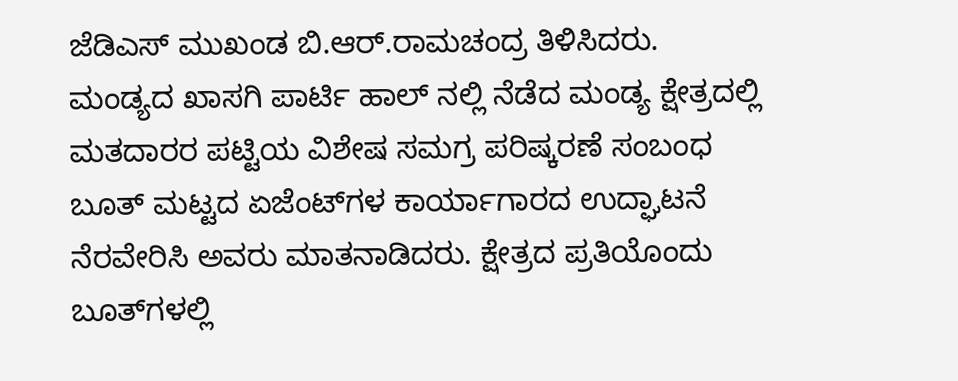ಜೆಡಿಎಸ್ ಮುಖಂಡ ಬಿ.ಆರ್.ರಾಮಚಂದ್ರ ತಿಳಿಸಿದರು. ಮಂಡ್ಯದ ಖಾಸಗಿ ಪಾರ್ಟಿ ಹಾಲ್ ನಲ್ಲಿ ನೆಡೆದ ಮಂಡ್ಯ ಕ್ಷೇತ್ರದಲ್ಲಿ ಮತದಾರರ ಪಟ್ಟಿಯ ವಿಶೇಷ ಸಮಗ್ರ ಪರಿಷ್ಕರಣೆ ಸಂಬಂಧ ಬೂತ್ ಮಟ್ಟದ ಏಜೆಂಟ್‌ಗಳ ಕಾರ್ಯಾಗಾರದ ಉದ್ಘಾಟನೆ ನೆರವೇರಿಸಿ ಅವರು ಮಾತನಾಡಿದರು. ಕ್ಷೇತ್ರದ ಪ್ರತಿಯೊಂದು ಬೂತ್‌ಗಳಲ್ಲಿ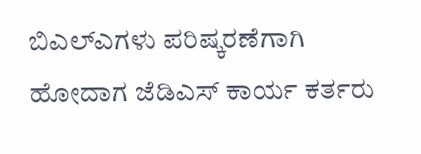ಬಿಎಲ್‌ಎಗಳು ಪರಿಷ್ಕರಣೆಗಾಗಿ ಹೋದಾಗ ಜೆಡಿಎಸ್ ಕಾರ್ಯ ಕರ್ತರು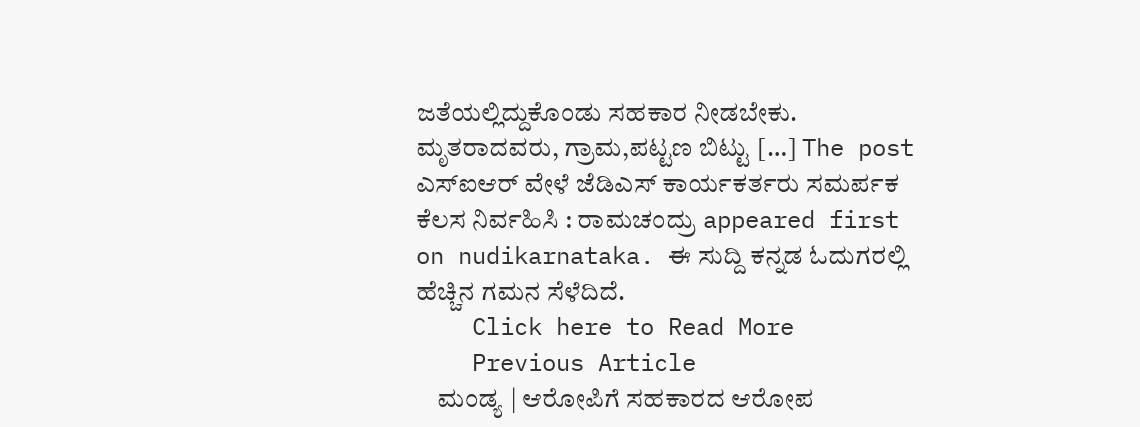ಜತೆಯಲ್ಲಿದ್ದುಕೊಂಡು ಸಹಕಾರ ನೀಡಬೇಕು. ಮೃತರಾದವರು, ಗ್ರಾಮ,ಪಟ್ಟಣ ಬಿಟ್ಟು […] The post ಎಸ್ಐಆರ್ ವೇಳೆ ಜೆಡಿಎಸ್ ಕಾರ್ಯಕರ್ತರು ಸಮರ್ಪಕ ಕೆಲಸ ನಿರ್ವಹಿಸಿ : ರಾಮಚಂದ್ರು appeared first on nudikarnataka. ಈ ಸುದ್ದಿ ಕನ್ನಡ ಓದುಗರಲ್ಲಿ ಹೆಚ್ಚಿನ ಗಮನ ಸೆಳೆದಿದೆ.
    Click here to Read More
    Previous Article
    ಮಂಡ್ಯ | ಆರೋಪಿಗೆ ಸಹಕಾರದ ಆರೋಪ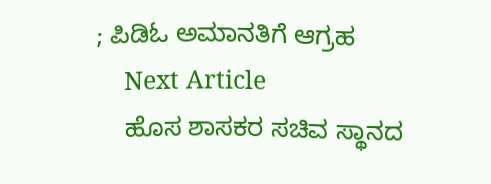; ಪಿಡಿಓ ಅಮಾನತಿಗೆ ಆಗ್ರಹ
    Next Article
    ಹೊಸ ಶಾಸಕರ ಸಚಿವ ಸ್ಥಾನದ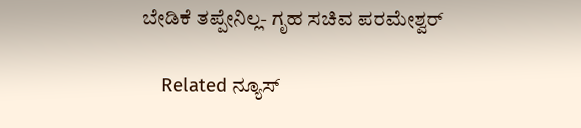ಬೇಡಿಕೆ ತಪ್ಪೇನಿಲ್ಲ- ಗೃಹ ಸಚಿವ ಪರಮೇಶ್ವರ್

    Related ನ್ಯೂಸ್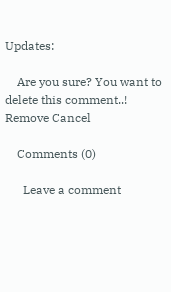Updates:

    Are you sure? You want to delete this comment..! Remove Cancel

    Comments (0)

      Leave a comment